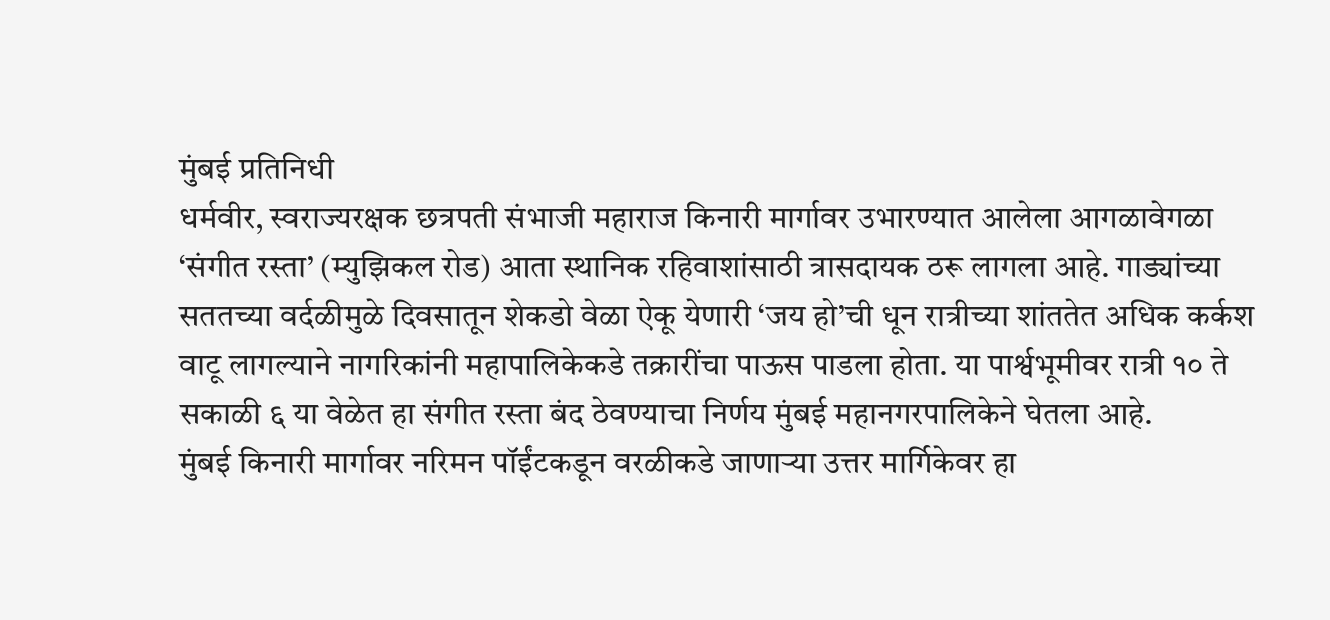मुंबई प्रतिनिधी
धर्मवीर, स्वराज्यरक्षक छत्रपती संभाजी महाराज किनारी मार्गावर उभारण्यात आलेला आगळावेगळा ‘संगीत रस्ता’ (म्युझिकल रोड) आता स्थानिक रहिवाशांसाठी त्रासदायक ठरू लागला आहे. गाड्यांच्या सततच्या वर्दळीमुळे दिवसातून शेकडो वेळा ऐकू येणारी ‘जय हो’ची धून रात्रीच्या शांततेत अधिक कर्कश वाटू लागल्याने नागरिकांनी महापालिकेकडे तक्रारींचा पाऊस पाडला होता. या पार्श्वभूमीवर रात्री १० ते सकाळी ६ या वेळेत हा संगीत रस्ता बंद ठेवण्याचा निर्णय मुंबई महानगरपालिकेने घेतला आहे.
मुंबई किनारी मार्गावर नरिमन पॉईंटकडून वरळीकडे जाणाऱ्या उत्तर मार्गिकेवर हा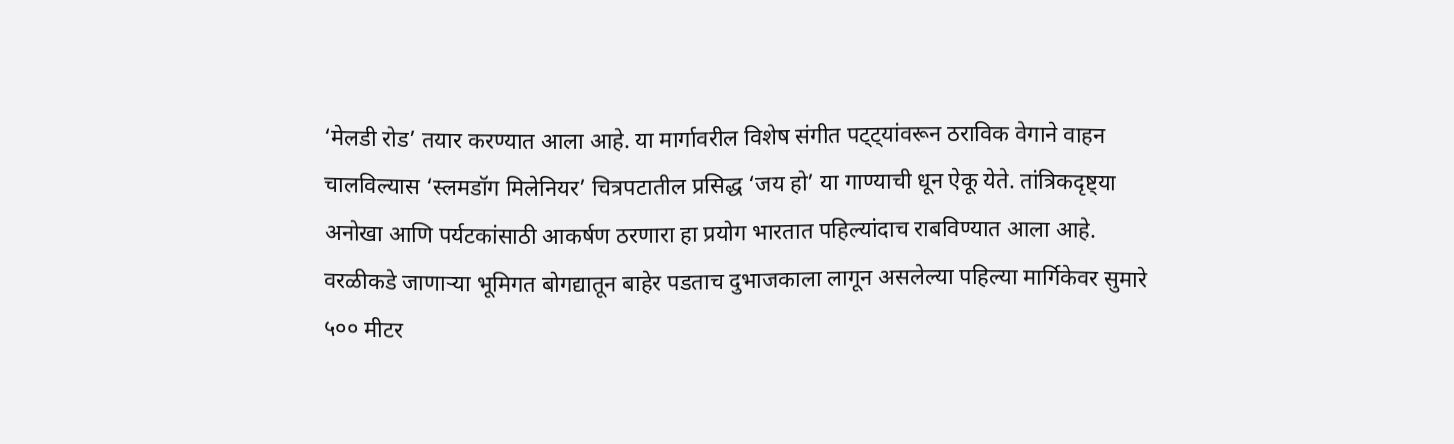‘मेलडी रोड’ तयार करण्यात आला आहे. या मार्गावरील विशेष संगीत पट्ट्यांवरून ठराविक वेगाने वाहन चालविल्यास ‘स्लमडॉग मिलेनियर’ चित्रपटातील प्रसिद्ध ‘जय हो’ या गाण्याची धून ऐकू येते. तांत्रिकदृष्ट्या अनोखा आणि पर्यटकांसाठी आकर्षण ठरणारा हा प्रयोग भारतात पहिल्यांदाच राबविण्यात आला आहे.
वरळीकडे जाणाऱ्या भूमिगत बोगद्यातून बाहेर पडताच दुभाजकाला लागून असलेल्या पहिल्या मार्गिकेवर सुमारे ५०० मीटर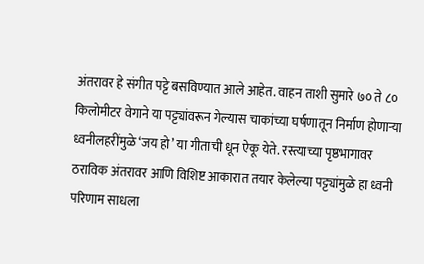अंतरावर हे संगीत पट्टे बसविण्यात आले आहेत. वाहन ताशी सुमारे ७० ते ८० किलोमीटर वेगाने या पट्ट्यांवरून गेल्यास चाकांच्या घर्षणातून निर्माण होणाऱ्या ध्वनीलहरींमुळे ‘जय हो’ या गीताची धून ऐकू येते. रस्त्याच्या पृष्ठभागावर ठराविक अंतरावर आणि विशिष्ट आकारात तयार केलेल्या पट्ट्यांमुळे हा ध्वनी परिणाम साधला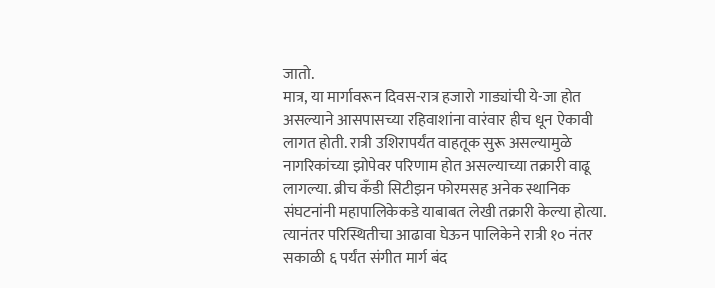जातो.
मात्र, या मार्गावरून दिवस-रात्र हजारो गाड्यांची ये-जा होत असल्याने आसपासच्या रहिवाशांना वारंवार हीच धून ऐकावी लागत होती. रात्री उशिरापर्यंत वाहतूक सुरू असल्यामुळे नागरिकांच्या झोपेवर परिणाम होत असल्याच्या तक्रारी वाढू लागल्या. ब्रीच कँडी सिटीझन फोरमसह अनेक स्थानिक संघटनांनी महापालिकेकडे याबाबत लेखी तक्रारी केल्या होत्या. त्यानंतर परिस्थितीचा आढावा घेऊन पालिकेने रात्री १० नंतर सकाळी ६ पर्यंत संगीत मार्ग बंद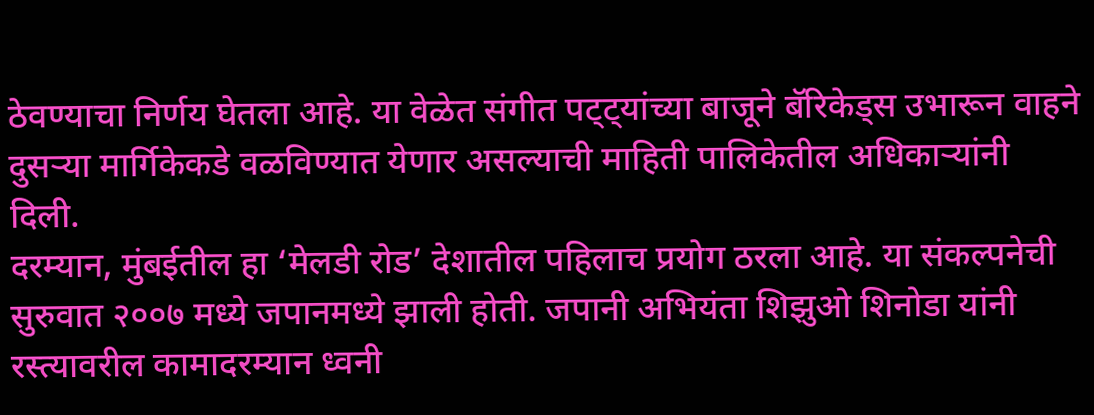ठेवण्याचा निर्णय घेतला आहे. या वेळेत संगीत पट्ट्यांच्या बाजूने बॅरिकेड्स उभारून वाहने दुसऱ्या मार्गिकेकडे वळविण्यात येणार असल्याची माहिती पालिकेतील अधिकाऱ्यांनी दिली.
दरम्यान, मुंबईतील हा ‘मेलडी रोड’ देशातील पहिलाच प्रयोग ठरला आहे. या संकल्पनेची सुरुवात २००७ मध्ये जपानमध्ये झाली होती. जपानी अभियंता शिझुओ शिनोडा यांनी रस्त्यावरील कामादरम्यान ध्वनी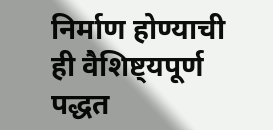निर्माण होण्याची ही वैशिष्ट्यपूर्ण पद्धत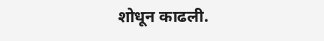शोधून काढली.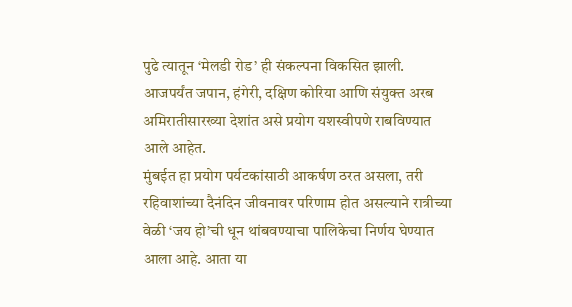पुढे त्यातून ‘मेलडी रोड’ ही संकल्पना विकसित झाली. आजपर्यंत जपान, हंगेरी, दक्षिण कोरिया आणि संयुक्त अरब अमिरातीसारख्या देशांत असे प्रयोग यशस्वीपणे राबविण्यात आले आहेत.
मुंबईत हा प्रयोग पर्यटकांसाठी आकर्षण ठरत असला, तरी रहिवाशांच्या दैनंदिन जीवनावर परिणाम होत असल्याने रात्रीच्या वेळी ‘जय हो’ची धून थांबवण्याचा पालिकेचा निर्णय घेण्यात आला आहे. आता या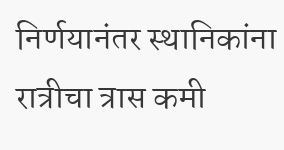निर्णयानंतर स्थानिकांना रात्रीचा त्रास कमी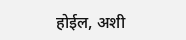होईल, अशी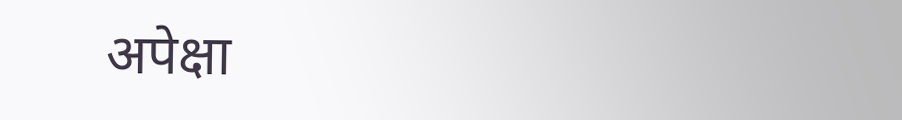अपेक्षा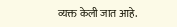व्यक्त केली जात आहे.